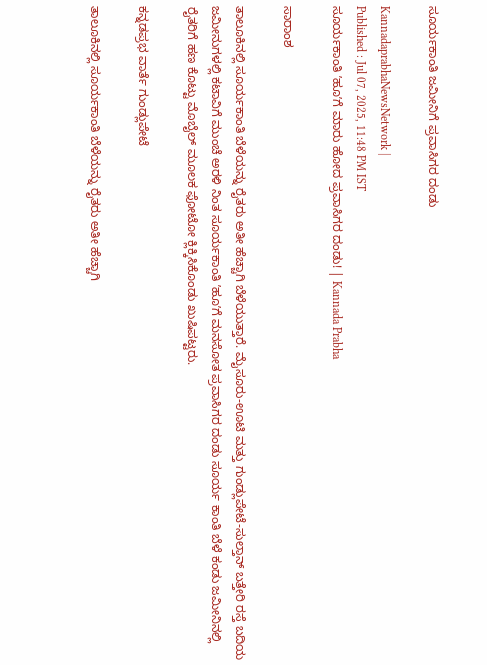ಸೂರ್ಯಕಾಂತಿ ಜಮೀನಿಗೆ ಪ್ರವಾಸಿಗರ ದಂಡು

KannadaprabhaNewsNetwork |
Published : Jul 07, 2025, 11:48 PM IST
ಸೂರ್ಯಕಾಂತಿ ʼಹೂʼಗೆ ಮಾರು ಹೋದ ಪ್ರವಾಸಿಗರ ದಂಡು! | Kannada Prabha

ಸಾರಾಂಶ

ತಾಲೂಕಿನಲ್ಲಿ ಸೂರ್ಯಕಾಂತಿ ಬೆಳೆಯನ್ನು ರೈತರು ಅತೀ ಹೆಚ್ಚಾಗಿ ಬೆಳೆಯುತ್ತಾರೆ. ಮೈಸೂರು-ಊಟಿ ಮತ್ತು ಗುಂಡ್ಲುಪೇಟೆ-ಸುಲ್ತಾನ್‌ ಬತ್ತೇರಿ ರಸ್ತೆ ಬದಿಯ ಜಮೀನುಗಳಲ್ಲಿ ಕಟಾವಿಗೆ ಮುಂಚೆ ಅರಳಿ ನಿಂತ ಸೂರ್ಯಕಾಂತಿ ʼಹೂʼಗೆ ಮನಸೋತ ಪ್ರವಾಸಿಗರ ದಂಡು ಸೂರ್ಯ ಕಾಂತಿ ಬೆಳೆ ಕಂಡು ಜಮೀನಿನಲ್ಲಿ ರೈತರಿಗೆ ಹಣ ಕೊಟ್ಟು ಮೊಬೈಲ್‌ ಮೂಲಕ ಫೋಟೋ ಕ್ಲಿಕ್ಕಿಸಿಕೊಂಡು ಖುಷಿಪಟ್ಟರು.

ಕನ್ನಡಪ್ರಭ ವಾರ್ತೆ ಗುಂಡ್ಲುಪೇಟೆ

ತಾಲೂಕಿನಲ್ಲಿ ಸೂರ್ಯಕಾಂತಿ ಬೆಳೆಯನ್ನು ರೈತರು ಅತೀ ಹೆಚ್ಚಾಗಿ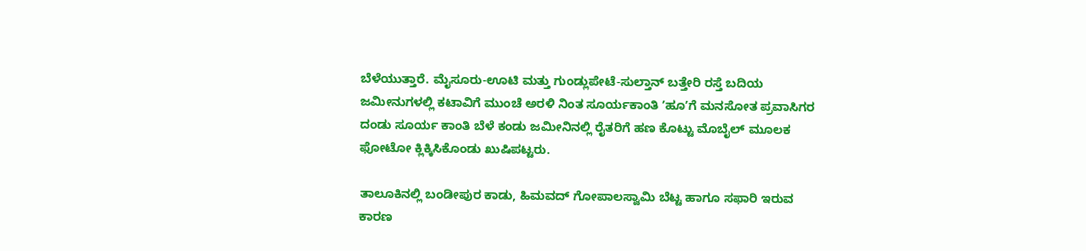ಬೆಳೆಯುತ್ತಾರೆ. ಮೈಸೂರು-ಊಟಿ ಮತ್ತು ಗುಂಡ್ಲುಪೇಟೆ-ಸುಲ್ತಾನ್‌ ಬತ್ತೇರಿ ರಸ್ತೆ ಬದಿಯ ಜಮೀನುಗಳಲ್ಲಿ ಕಟಾವಿಗೆ ಮುಂಚೆ ಅರಳಿ ನಿಂತ ಸೂರ್ಯಕಾಂತಿ ʼಹೂʼಗೆ ಮನಸೋತ ಪ್ರವಾಸಿಗರ ದಂಡು ಸೂರ್ಯ ಕಾಂತಿ ಬೆಳೆ ಕಂಡು ಜಮೀನಿನಲ್ಲಿ ರೈತರಿಗೆ ಹಣ ಕೊಟ್ಟು ಮೊಬೈಲ್‌ ಮೂಲಕ ಫೋಟೋ ಕ್ಲಿಕ್ಕಿಸಿಕೊಂಡು ಖುಷಿಪಟ್ಟರು.

ತಾಲೂಕಿನಲ್ಲಿ ಬಂಡೀಪುರ ಕಾಡು, ಹಿಮವದ್‌ ಗೋಪಾಲಸ್ವಾಮಿ ಬೆಟ್ಟ ಹಾಗೂ ಸಫಾರಿ ಇರುವ ಕಾರಣ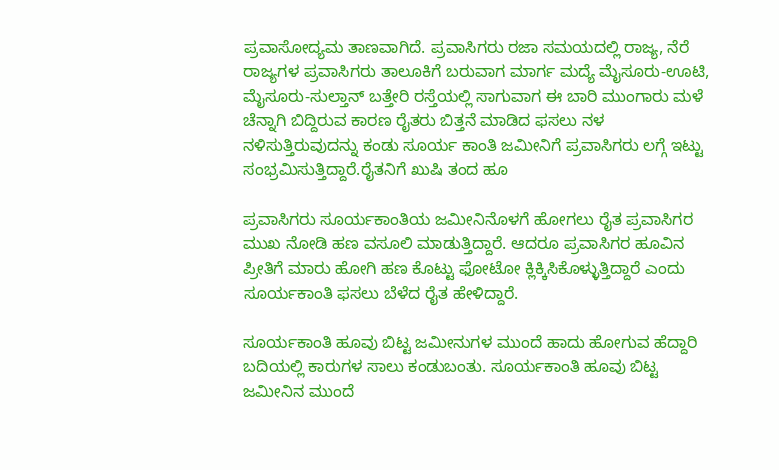ಪ್ರವಾಸೋದ್ಯಮ ತಾಣವಾಗಿದೆ. ಪ್ರವಾಸಿಗರು ರಜಾ ಸಮಯದಲ್ಲಿ ರಾಜ್ಯ, ನೆರೆ ರಾಜ್ಯಗಳ ಪ್ರವಾಸಿಗರು ತಾಲೂಕಿಗೆ ಬರುವಾಗ ಮಾರ್ಗ ಮದ್ಯೆ ಮೈಸೂರು-ಊಟಿ, ಮೈಸೂರು-ಸುಲ್ತಾನ್‌ ಬತ್ತೇರಿ ರಸ್ತೆಯಲ್ಲಿ ಸಾಗುವಾಗ ಈ ಬಾರಿ ಮುಂಗಾರು ಮಳೆ ಚೆನ್ನಾಗಿ ಬಿದ್ದಿರುವ ಕಾರಣ ರೈತರು ಬಿತ್ತನೆ ಮಾಡಿದ ಫಸಲು ನಳ ನಳಿಸುತ್ತಿರುವುದನ್ನು ಕಂಡು ಸೂರ್ಯ ಕಾಂತಿ ಜಮೀನಿಗೆ ಪ್ರವಾಸಿಗರು ಲಗ್ಗೆ ಇಟ್ಟು ಸಂಭ್ರಮಿಸುತ್ತಿದ್ದಾರೆ.ರೈತನಿಗೆ ಖುಷಿ ತಂದ ಹೂ

ಪ್ರವಾಸಿಗರು ಸೂರ್ಯಕಾಂತಿಯ ಜಮೀನಿನೊಳಗೆ ಹೋಗಲು ರೈತ ಪ್ರವಾಸಿಗರ ಮುಖ ನೋಡಿ ಹಣ ವಸೂಲಿ ಮಾಡುತ್ತಿದ್ದಾರೆ. ಆದರೂ ಪ್ರವಾಸಿಗರ ಹೂವಿನ ಪ್ರೀತಿಗೆ ಮಾರು ಹೋಗಿ ಹಣ ಕೊಟ್ಟು ಫೋಟೋ ಕ್ಲಿಕ್ಕಿಸಿಕೊಳ್ಳುತ್ತಿದ್ದಾರೆ ಎಂದು ಸೂರ್ಯಕಾಂತಿ ಫಸಲು ಬೆಳೆದ ರೈತ ಹೇಳಿದ್ದಾರೆ.

ಸೂರ್ಯಕಾಂತಿ ಹೂವು ಬಿಟ್ಟ ಜಮೀನುಗಳ ಮುಂದೆ ಹಾದು ಹೋಗುವ ಹೆದ್ದಾರಿ ಬದಿಯಲ್ಲಿ ಕಾರುಗಳ ಸಾಲು ಕಂಡುಬಂತು. ಸೂರ್ಯಕಾಂತಿ ಹೂವು ಬಿಟ್ಟ ಜಮೀನಿನ ಮುಂದೆ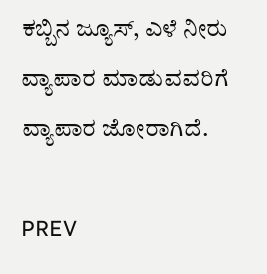ಕಬ್ಬಿನ ಜ್ಯೂಸ್‌, ಎಳೆ ನೀರು ವ್ಯಾಪಾರ ಮಾಡುವವರಿಗೆ ವ್ಯಾಪಾರ ಜೋರಾಗಿದೆ.

PREV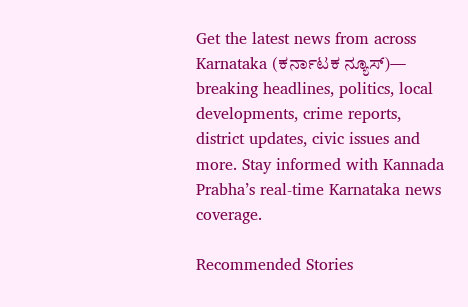Get the latest news from across Karnataka (ಕರ್ನಾಟಕ ನ್ಯೂಸ್)— breaking headlines, politics, local developments, crime reports, district updates, civic issues and more. Stay informed with Kannada Prabha’s real‑time Karnataka news coverage.

Recommended Stories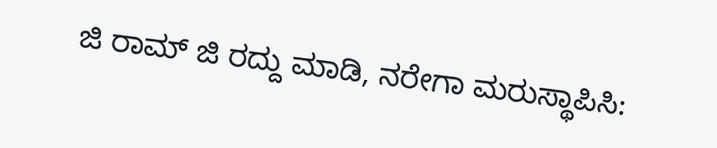ಜಿ ರಾಮ್‌ ಜಿ ರದ್ದು ಮಾಡಿ, ನರೇಗಾ ಮರುಸ್ಥಾಪಿಸಿ: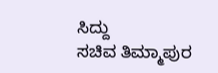ಸಿದ್ದು
ಸಚಿವ ತಿಮ್ಮಾಪುರ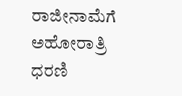ರಾಜೀನಾಮೆಗೆ ಅಹೋರಾತ್ರಿ ಧರಣಿ